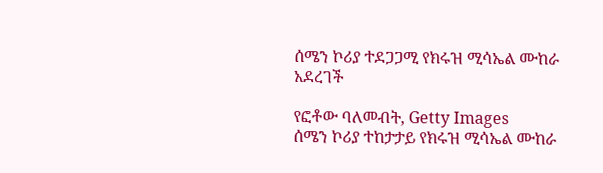ሰሜን ኮሪያ ተደጋጋሚ የክሩዝ ሚሳኤል ሙከራ አደረገች

የፎቶው ባለመብት, Getty Images
ሰሜን ኮሪያ ተከታታይ የክሩዝ ሚሳኤል ሙከራ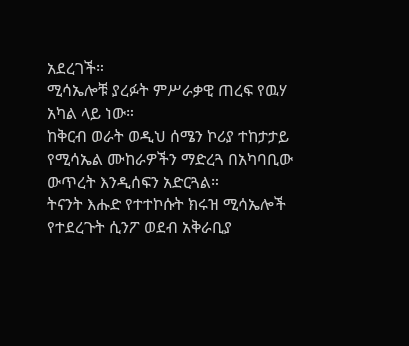አደረገች።
ሚሳኤሎቹ ያረፉት ምሥራቃዊ ጠረፍ የዉሃ አካል ላይ ነው።
ከቅርብ ወራት ወዲህ ሰሜን ኮሪያ ተከታታይ የሚሳኤል ሙከራዎችን ማድረጓ በአካባቢው ውጥረት እንዲሰፍን አድርጓል።
ትናንት እሑድ የተተኮሱት ክሩዝ ሚሳኤሎች የተደረጉት ሲንፖ ወደብ አቅራቢያ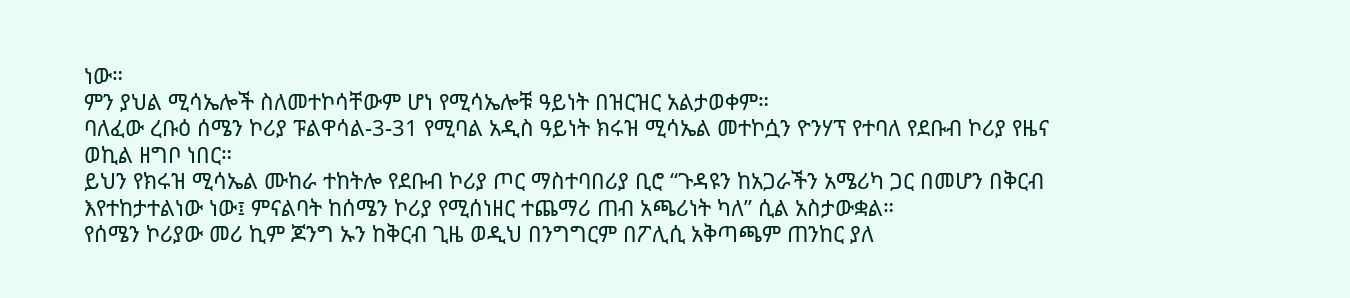ነው።
ምን ያህል ሚሳኤሎች ስለመተኮሳቸውም ሆነ የሚሳኤሎቹ ዓይነት በዝርዝር አልታወቀም።
ባለፈው ረቡዕ ሰሜን ኮሪያ ፑልዋሳል-3-31 የሚባል አዲስ ዓይነት ክሩዝ ሚሳኤል መተኮሷን ዮንሃፕ የተባለ የደቡብ ኮሪያ የዜና ወኪል ዘግቦ ነበር።
ይህን የክሩዝ ሚሳኤል ሙከራ ተከትሎ የደቡብ ኮሪያ ጦር ማስተባበሪያ ቢሮ “ጉዳዩን ከአጋራችን አሜሪካ ጋር በመሆን በቅርብ እየተከታተልነው ነው፤ ምናልባት ከሰሜን ኮሪያ የሚሰነዘር ተጨማሪ ጠብ አጫሪነት ካለ” ሲል አስታውቋል።
የሰሜን ኮሪያው መሪ ኪም ጆንግ ኡን ከቅርብ ጊዜ ወዲህ በንግግርም በፖሊሲ አቅጣጫም ጠንከር ያለ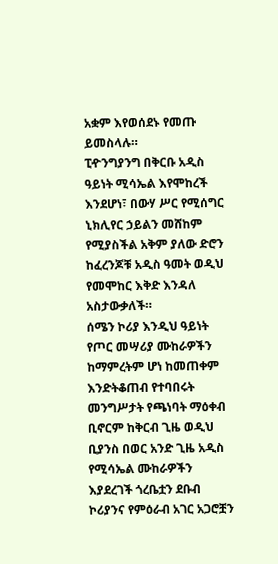አቋም እየወሰደኑ የመጡ ይመስላሉ።
ፒዯንግያንግ በቅርቡ አዲስ ዓይነት ሚሳኤል እየሞከረች እንደሆነ፣ በውሃ ሥር የሚሰግር ኒክሊየር ኃይልን መሸከም የሚያስችል አቅም ያለው ድሮን ከፈረንጆቹ አዲስ ዓመት ወዲህ የመሞከር እቅድ እንዳለ አስታውቃለች።
ሰሜን ኮሪያ እንዲህ ዓይነት የጦር መሣሪያ ሙከራዎችን ከማምረትም ሆነ ከመጠቀም እንድትቆጠብ የተባበሩት መንግሥታት የጫነባት ማዕቀብ ቢኖርም ከቅርብ ጊዜ ወዲህ ቢያንስ በወር አንድ ጊዜ አዲስ የሚሳኤል ሙከራዎችን እያደረገች ጎረቤቷን ደቡብ ኮሪያንና የምዕራብ አገር አጋሮቿን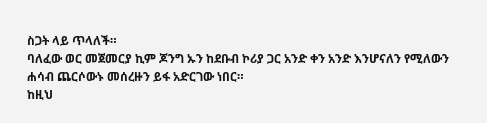ስጋት ላይ ጥላለች።
ባለፈው ወር መጀመርያ ኪም ጆንግ ኡን ከደቡብ ኮሪያ ጋር አንድ ቀን አንድ እንሆናለን የሚለውን ሐሳብ ጨርሶውኑ መሰረዙን ይፋ አድርገው ነበር።
ከዚህ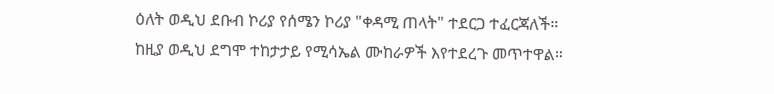ዕለት ወዲህ ደቡብ ኮሪያ የሰሜን ኮሪያ "ቀዳሚ ጠላት" ተደርጋ ተፈርጃለች።
ከዚያ ወዲህ ደግሞ ተከታታይ የሚሳኤል ሙከራዎች እየተደረጉ መጥተዋል።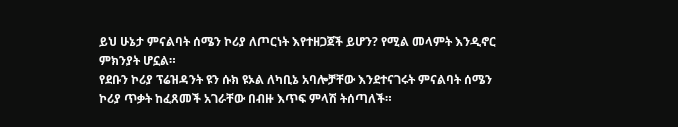ይህ ሁኔታ ምናልባት ሰሜን ኮሪያ ለጦርነት እየተዘጋጀች ይሆን? የሚል መላምት እንዲኖር ምክንያት ሆኗል።
የደቡን ኮሪያ ፕሬዝዳንት ዩን ሱክ ዩኦል ለካቢኔ አባሎቻቸው እንደተናገሩት ምናልባት ሰሜን ኮሪያ ጥቃት ከፈጸመች አገራቸው በብዙ እጥፍ ምላሽ ትሰጣለች።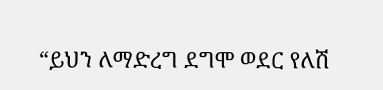“ይህን ለማድረግ ደግሞ ወደር የለሽ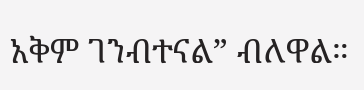አቅም ገንብተናል” ብለዋል።